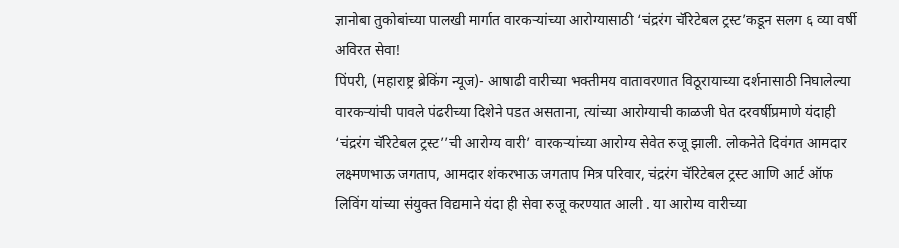ज्ञानोबा तुकोबांच्या पालखी मार्गात वारकऱ्यांच्या आरोग्यासाठी ‘चंद्ररंग चॅरिटेबल ट्रस्ट’कडून सलग ६ व्या वर्षी अविरत सेवा!
पिंपरी, (महाराष्ट्र ब्रेकिंग न्यूज)- आषाढी वारीच्या भक्तीमय वातावरणात विठूरायाच्या दर्शनासाठी निघालेल्या वारकऱ्यांची पावले पंढरीच्या दिशेने पडत असताना, त्यांच्या आरोग्याची काळजी घेत दरवर्षीप्रमाणे यंदाही ‘चंद्ररंग चॅरिटेबल ट्रस्ट’’ची आरोग्य वारी’ वारकऱ्यांच्या आरोग्य सेवेत रुजू झाली. लोकनेते दिवंगत आमदार लक्ष्मणभाऊ जगताप, आमदार शंकरभाऊ जगताप मित्र परिवार, चंद्ररंग चॅरिटेबल ट्रस्ट आणि आर्ट ऑफ लिविंग यांच्या संयुक्त विद्यमाने यंदा ही सेवा रुजू करण्यात आली . या आरोग्य वारीच्या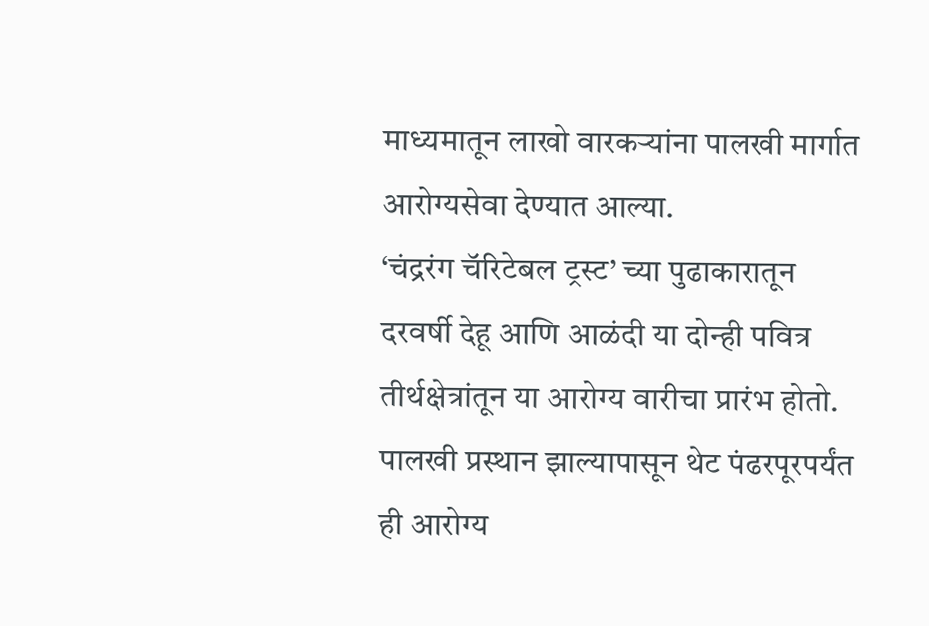माध्यमातून लाखो वारकऱ्यांना पालखी मार्गात आरोग्यसेवा देण्यात आल्या.
‘चंद्ररंग चॅरिटेबल ट्रस्ट’ च्या पुढाकारातून दरवर्षी देहू आणि आळंदी या दोन्ही पवित्र तीर्थक्षेत्रांतून या आरोग्य वारीचा प्रारंभ होतो. पालखी प्रस्थान झाल्यापासून थेट पंढरपूरपर्यंत ही आरोग्य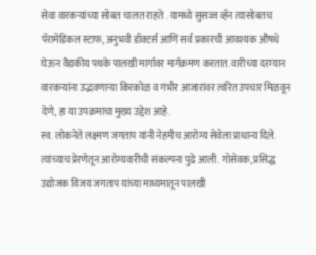सेवा वारकऱ्यांच्या सोबत चालत राहते . यामध्ये सुसज्ज व्हॅन त्यासोबतच पॅरामेडिकल स्टाफ, अनुभवी डॉक्टर्स आणि सर्व प्रकारची आवश्यक औषधे घेऊन वैद्यकीय पथके पालखी मार्गावर मार्गक्रमण करतात. वारीच्या दरम्यान वारकऱ्यांना उद्भवणाऱ्या किरकोळ व गंभीर आजारांवर त्वरित उपचार मिळवून देणे, हा या उपक्रमाचा मुख्य उद्देश आहे.
स्व. लोकनेते लक्ष्मण जगताप यांनी नेहमीच आरोग्य सेवेला प्राधान्य दिले. त्यांच्याच प्रेरणेतून आरोग्यवारीची संकल्पना पुढे आली. गोसेवक, प्रसिद्ध उद्योजक विजय जगताप यांच्या माध्यमातून पालखी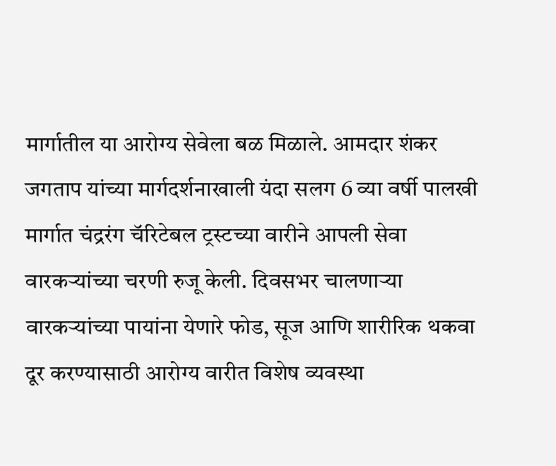मार्गातील या आरोग्य सेवेला बळ मिळाले. आमदार शंकर जगताप यांच्या मार्गदर्शनाखाली यंदा सलग 6 व्या वर्षी पालखी मार्गात चंद्ररंग चॅरिटेबल ट्रस्टच्या वारीने आपली सेवा वारकऱ्यांच्या चरणी रुजू केली. दिवसभर चालणाऱ्या वारकऱ्यांच्या पायांना येणारे फोड, सूज आणि शारीरिक थकवा दूर करण्यासाठी आरोग्य वारीत विशेष व्यवस्था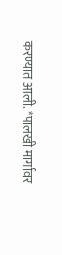करण्यात आली. *पालखी मार्गावर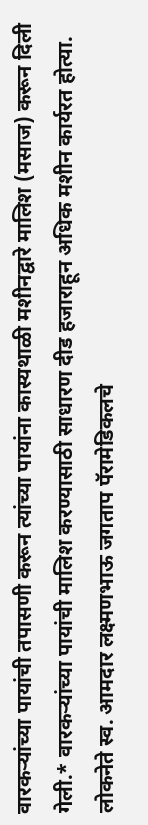वारकऱ्यांच्या पायांची तपासणी करून त्यांच्या पायांना कास्यथाळी मशीनद्वारे मालिश (मसाज) करून दिली गेली.* वारकऱ्यांच्या पायांची मालिश करण्यासाठी साधारण दीड हजाराहून अधिक मशीन कार्यरत होत्या. लोकनेते स्व. आमदार लक्ष्मणभाऊ जगताप पॅरामेडिकलचे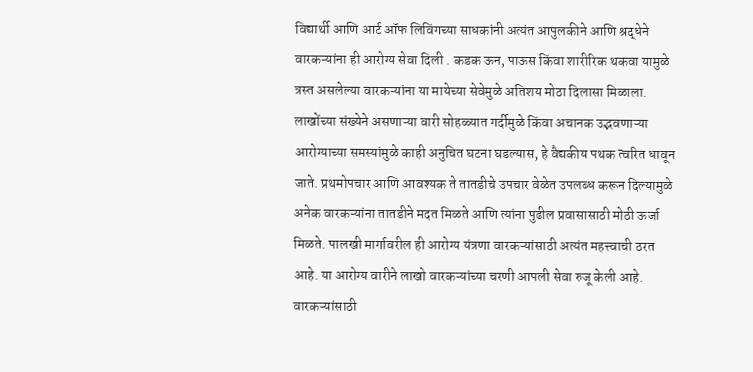विद्यार्थी आणि आर्ट ऑफ लिविंगच्या साधकांनी अत्यंत आपुलकीने आणि श्रद्धेने वारकऱ्यांना ही आरोग्य सेवा दिली . कडक ऊन, पाऊस किंवा शारीरिक थकवा यामुळे त्रस्त असलेल्या वारकऱ्यांना या मायेच्या सेवेमुळे अतिशय मोठा दिलासा मिळाला.
लाखोंच्या संख्येने असणाऱ्या वारी सोहळ्यात गर्दीमुळे किंवा अचानक उद्भवणाऱ्या आरोग्याच्या समस्यांमुळे काही अनुचित घटना घडल्यास, हे वैद्यकीय पथक त्वरित धावून जाते. प्रथमोपचार आणि आवश्यक ते तातडीचे उपचार वेळेत उपलब्ध करून दिल्यामुळे अनेक वारकऱ्यांना तातडीने मदत मिळते आणि त्यांना पुढील प्रवासासाठी मोठी ऊर्जा मिळते. पालखी मार्गावरील ही आरोग्य यंत्रणा वारकऱ्यांसाठी अत्यंत महत्त्वाची ठरत आहे. या आरोग्य वारीने लाखो वारकऱ्यांच्या चरणी आपली सेवा रुजू केली आहे.
वारकऱ्यांसाठी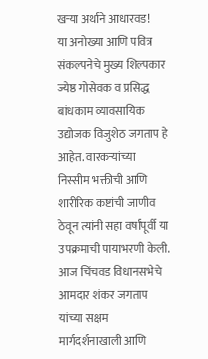खऱ्या अर्थाने आधारवड!
या अनोख्या आणि पवित्र संकल्पनेचे मुख्य शिल्पकार ज्येष्ठ गोसेवक व प्रसिद्ध बांधकाम व्यावसायिक उद्योजक विजुशेठ जगताप हे आहेत. वारकऱ्यांच्या निस्सीम भक्तीची आणि शारीरिक कष्टांची जाणीव ठेवून त्यांनी सहा वर्षांपूर्वी या उपक्रमाची पायाभरणी केली. आज चिंचवड विधानसभेचे आमदार शंकर जगताप यांच्या सक्षम मार्गदर्शनाखाली आणि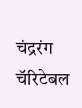चंद्ररंग चॅरिटेबल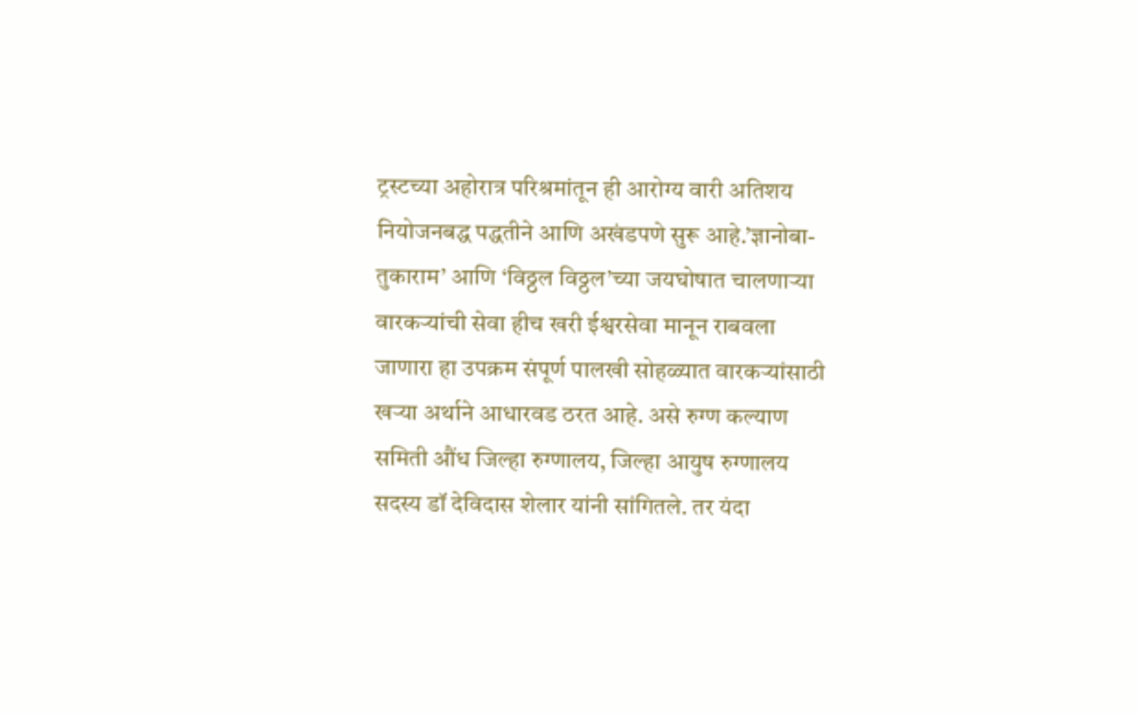ट्रस्टच्या अहोरात्र परिश्रमांतून ही आरोग्य वारी अतिशय नियोजनबद्ध पद्धतीने आणि अखंडपणे सुरू आहे.’ज्ञानोबा-तुकाराम’ आणि ‘विठ्ठल विठ्ठल’च्या जयघोषात चालणाऱ्या वारकऱ्यांची सेवा हीच खरी ईश्वरसेवा मानून राबवला जाणारा हा उपक्रम संपूर्ण पालखी सोहळ्यात वारकऱ्यांसाठी खऱ्या अर्थाने आधारवड ठरत आहे. असे रुग्ण कल्याण समिती औंध जिल्हा रुग्णालय, जिल्हा आयुष रुग्णालय सदस्य डॉ देविदास शेलार यांनी सांगितले. तर यंदा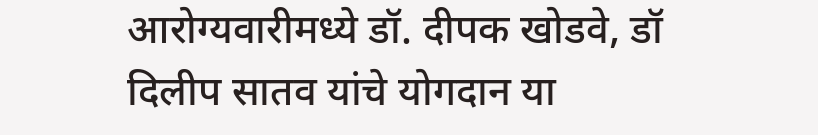आरोग्यवारीमध्ये डॉ. दीपक खोडवे, डॉ दिलीप सातव यांचे योगदान या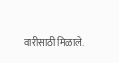वारीसाठी मिळाले.